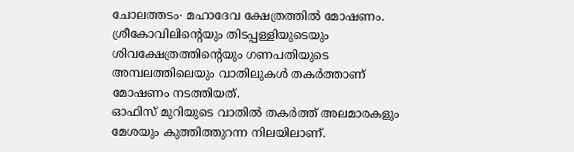ചോലത്തടം∙ മഹാദേവ ക്ഷേത്രത്തിൽ മോഷണം. ശ്രീകോവിലിന്റെയും തിടപ്പള്ളിയുടെയും ശിവക്ഷേത്രത്തിന്റെയും ഗണപതിയുടെ അമ്പലത്തിലെയും വാതിലുകൾ തകർത്താണ് മോഷണം നടത്തിയത്.
ഓഫിസ് മുറിയുടെ വാതിൽ തകർത്ത് അലമാരകളും മേശയും കുത്തിത്തുറന്ന നിലയിലാണ്.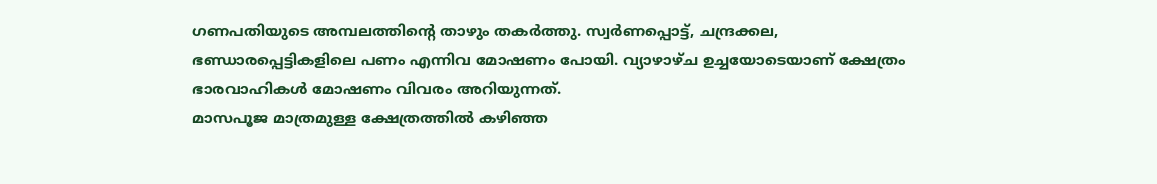ഗണപതിയുടെ അമ്പലത്തിന്റെ താഴും തകർത്തു. സ്വർണപ്പൊട്ട്, ചന്ദ്രക്കല, ഭണ്ഡാരപ്പെട്ടികളിലെ പണം എന്നിവ മോഷണം പോയി. വ്യാഴാഴ്ച ഉച്ചയോടെയാണ് ക്ഷേത്രം ഭാരവാഹികൾ മോഷണം വിവരം അറിയുന്നത്.
മാസപൂജ മാത്രമുള്ള ക്ഷേത്രത്തിൽ കഴിഞ്ഞ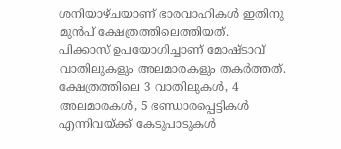ശനിയാഴ്ചയാണ് ഭാരവാഹികൾ ഇതിനു മുൻപ് ക്ഷേത്രത്തിലെത്തിയത്.
പിക്കാസ് ഉപയോഗിച്ചാണ് മോഷ്ടാവ് വാതിലുകളും അലമാരകളും തകർത്തത്. ക്ഷേത്രത്തിലെ 3 വാതിലുകൾ, 4 അലമാരകൾ, 5 ഭണ്ഡാരപ്പെട്ടികൾ എന്നിവയ്ക്ക് കേടുപാടുകൾ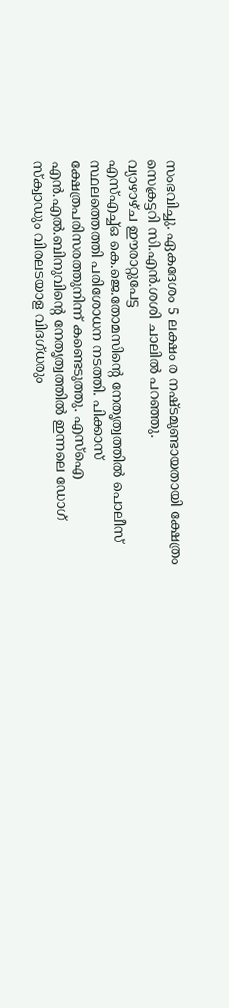സംഭവിച്ചു. ഏകദേശം 5 ലക്ഷം ര നഷ്ടമുണ്ടായതായി ക്ഷേത്രം സെക്രട്ടറി സി.എൻ.ശശി ചാലിൽ പറഞ്ഞു.
വ്യാഴാഴ്ച ഈരാറ്റുപേട്ട
എസ്എച്ച്ഒ കെ.ജെ.തോമസിന്റെ നേതൃത്വത്തിൽ പൊലീസ് സ്ഥലത്തെത്തി പരിശോധന നടത്തി. പിക്കാസ് ക്ഷേത്രപരിസരത്തുനിന്ന് കണ്ടെടുത്തു. എസ്ഐ എൻ.എൽ.ബിനുവിന്റെ നേതൃത്വത്തിൽ ഇന്നലെ ഡോഗ് സ്ക്വാഡും വിരലടയാള വിദഗ്ധരും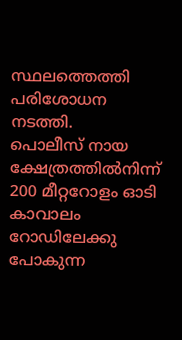സ്ഥലത്തെത്തി പരിശോധന നടത്തി.
പൊലീസ് നായ ക്ഷേത്രത്തിൽനിന്ന് 200 മീറ്ററോളം ഓടി കാവാലം റോഡിലേക്കു പോകുന്ന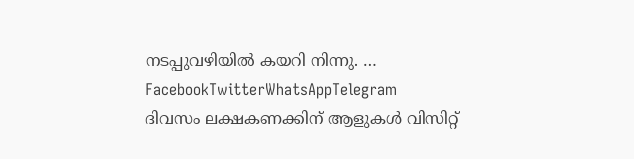നടപ്പുവഴിയിൽ കയറി നിന്നു. … FacebookTwitterWhatsAppTelegram
ദിവസം ലക്ഷകണക്കിന് ആളുകൾ വിസിറ്റ്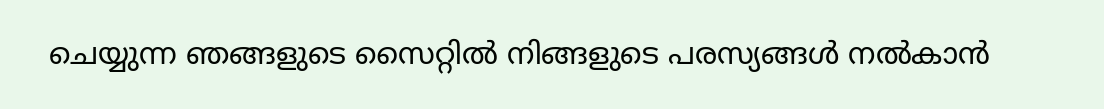ചെയ്യുന്ന ഞങ്ങളുടെ സൈറ്റിൽ നിങ്ങളുടെ പരസ്യങ്ങൾ നൽകാൻ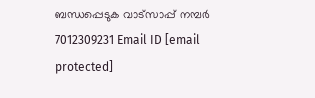ബന്ധപ്പെടുക വാട്സാപ്പ് നമ്പർ 7012309231 Email ID [email protected]